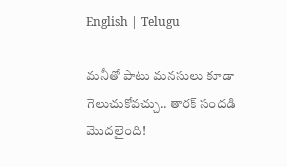English | Telugu

మనీతో పాటు మ‌న‌సులు కూడా గెలుచుకోవ‌చ్చు.. తారక్ సందడి మొదలైంది!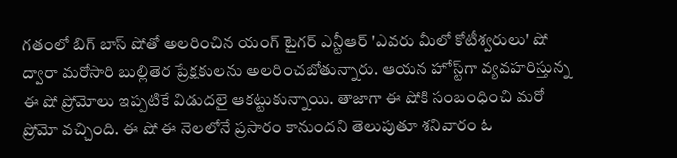గతంలో బిగ్ బాస్ షోతో అలరించిన యంగ్‌ టైగర్‌ ఎన్టీఆర్ 'ఎవరు మీలో కోటీశ్వరులు' షో ద్వారా మరోసారి బుల్లితెర ప్రేక్షకులను అలరించబోతున్నారు‌. ఆయన హోస్ట్‌గా వ్యవహరిస్తున్న ఈ షో ప్రోమోలు ఇప్పటికే విడుదలై ఆకట్టుకున్నాయి. తాజాగా ఈ షోకి సంబంధించి మరో ప్రోమో వచ్చింది. ఈ షో ఈ నెలలోనే ప్రసారం కానుందని తెలుపుతూ శనివారం ఓ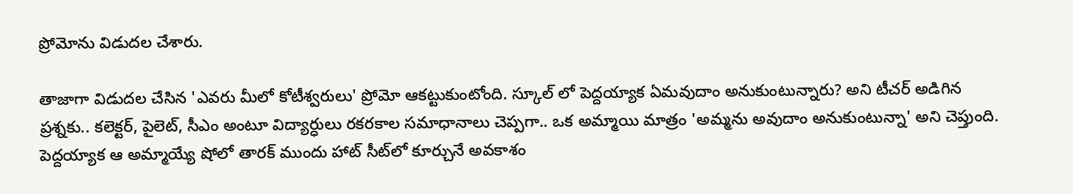ప్రోమోను విడుదల చేశారు.

తాజాగా విడుదల చేసిన 'ఎవరు మీలో కోటీశ్వరులు' ప్రోమో ఆకట్టుకుంటోంది. స్కూల్‌ లో పెద్దయ్యాక ఏమవుదాం అనుకుంటున్నారు? అని టీచర్ అడిగిన ప్రశ్నకు.. కలెక్టర్‌, పైలెట్‌, సీఎం అంటూ విద్యార్ధులు రకరకాల సమాధానాలు చెప్పగా.. ఒక అమ్మాయి మాత్రం 'అమ్మను అవుదాం అనుకుంటున్నా' అని చెప్తుంది. పెద్దయ్యాక ఆ అమ్మాయ్యే షోలో తారక్ ముందు హాట్‌ సీట్‌లో కూర్చునే అవకాశం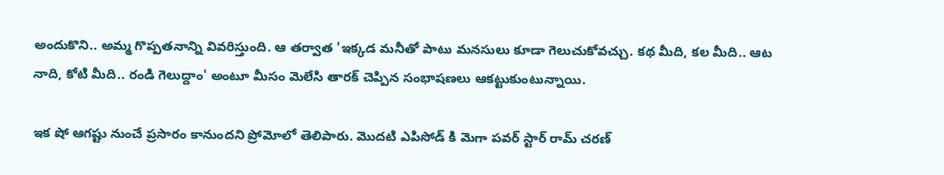అందుకొని.. అమ్మ గొప్పతనాన్ని వివరిస్తుంది. ఆ తర్వాత 'ఇక్క‌డ మనీతో పాటు మ‌న‌సులు కూడా గెలుచుకోవ‌చ్చు. కథ మీది, కల మీది.. ఆట నాది, కోటి మీది.. రండి గెలుద్దాం' అంటూ మీసం మెలేసి తారక్‌ చెప్పిన సంభాషణలు ఆకట్టుకుంటున్నాయి.

ఇక షో ఆగష్టు నుంచే ప్రసారం కానుందని ప్రోమోలో తెలిపారు. మొదటి ఎపిసోడ్ కి మెగా పవర్ స్టార్ రామ్ చరణ్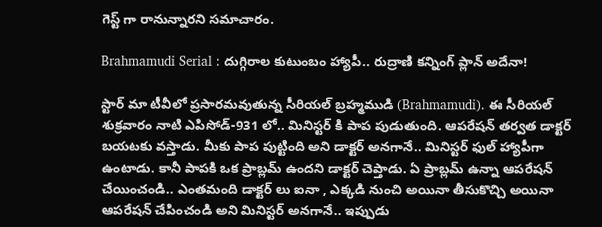గెస్ట్ గా రానున్నారని సమాచారం.

Brahmamudi Serial : దుగ్గిరాల కుటుంబం హ్యాపీ.. రుద్రాణి కన్నింగ్ ప్లాన్ అదేనా!

స్టార్ మా టీవీలో ప్రసారమవుతున్న సీరియల్ బ్రహ్మముడి (Brahmamudi). ఈ సీరియల్ శుక్రవారం నాటి ఎపిసోడ్-931 లో.. మినిస్టర్ కి పాప పుడుతుంది. ఆపరేషన్ తర్వత డాక్టర్ బయటకు వస్తాడు. మీకు పాప పుట్టింది అని డాక్టర్ అనగానే.. మినిస్టర్ ఫుల్ హ్యాపీగా ఉంటాడు. కానీ పాపకి ఒక ప్రాబ్లమ్ ఉందని డాక్టర్ చెప్తాడు. ఏ ప్రాబ్లమ్ ఉన్నా ఆపరేషన్ చేయించండి.. ఎంతమంది డాక్టర్ లు ఐనా , ఎక్కడి నుంచి అయినా తీసుకొచ్చి అయినా ఆపరేషన్ చేపించండి అని మినిస్టర్ అనగానే.. ఇప్పుడు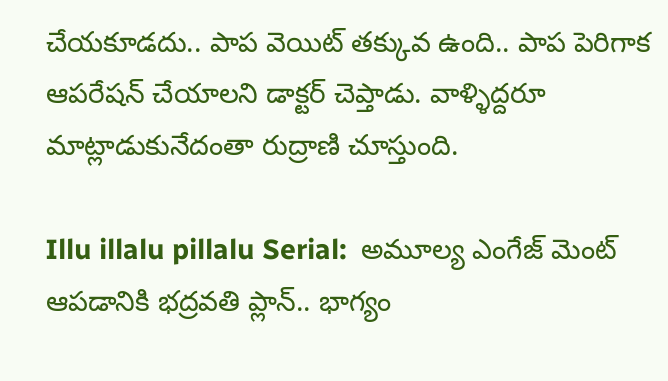చేయకూడదు.. పాప వెయిట్ తక్కువ ఉంది.. పాప పెరిగాక ఆపరేషన్ చేయాలని డాక్టర్ చెప్తాడు. వాళ్ళిద్దరూ మాట్లాడుకునేదంతా రుద్రాణి చూస్తుంది.

Illu illalu pillalu Serial:  అమూల్య ఎంగేజ్ మెంట్ ఆపడానికి భద్రవతి ప్లాన్.. భాగ్యం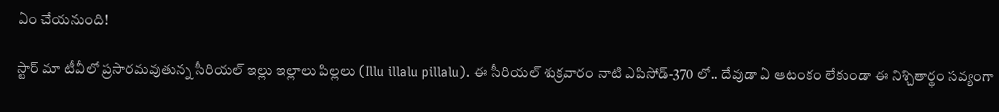ఏం చేయనుంది!

స్టార్ మా టీవీలో ప్రసారమవుతున్న సీరియల్ ఇల్లు ఇల్లాలు పిల్లలు (Illu illalu pillalu). ఈ సీరియల్ శుక్రవారం నాటి ఎపిసోడ్-370 లో.. దేవుడా ఏ ఆటంకం లేకుండా ఈ నిశ్చితార్థం సవ్యంగా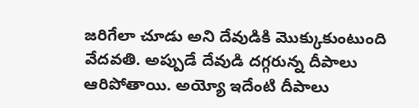జరిగేలా చూడు అని దేవుడికి మొక్కుకుంటుంది వేదవతి. అప్పుడే దేవుడి దగ్గరున్న దీపాలు ఆరిపోతాయి. అయ్యో ఇదేంటి దీపాలు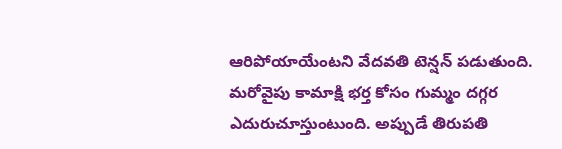ఆరిపోయాయేంటని వేదవతి టెన్షన్ పడుతుంది. మరోవైపు కామాక్షి భర్త కోసం గుమ్మం దగ్గర ఎదురుచూస్తుంటుంది. అప్పుడే తిరుపతి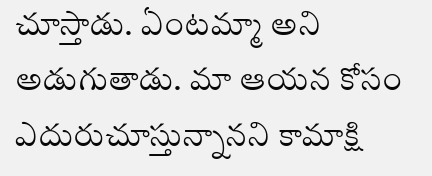చూస్తాడు. ఏంటమ్మా అని అడుగుతాడు. మా ఆయన కోసం ఎదురుచూస్తున్నానని కామాక్షి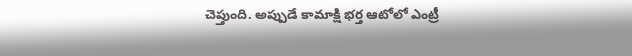చెప్తుంది. అప్పుడే కామాక్షి భర్త ఆటోలో ఎంట్రీ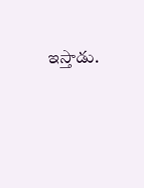ఇస్తాడు.